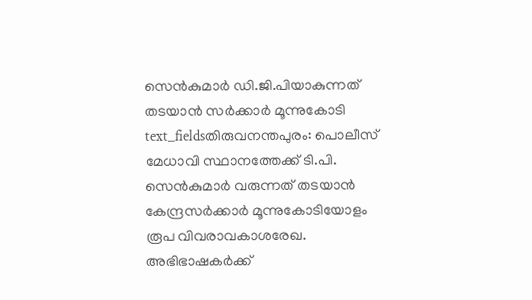സെൻകുമാർ ഡി.ജി.പിയാകുന്നത് തടയാൻ സർക്കാർ മൂന്നുകോടി
text_fieldsതിരുവനന്തപുരം: പൊലീസ് മേധാവി സ്ഥാനത്തേക്ക് ടി.പി. സെൻകുമാർ വരുന്നത് തടയാൻ കേന്ദ്രസർക്കാർ മൂന്നുകോടിയോളം രൂപ വിവരാവകാശരേഖ. അഭിഭാഷകർക്ക്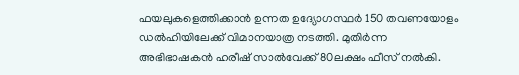ഫയലുകളെത്തിക്കാൻ ഉന്നത ഉദ്യോഗസ്ഥർ 150 തവണയോളം ഡൽഹിയിലേക്ക് വിമാനയാത്ര നടത്തി. മുതിർന്ന അഭിഭാഷകൻ ഹരീഷ് സാൽവേക്ക് 80ലക്ഷം ഫീസ് നൽകി.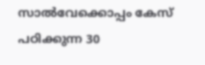സാൽവേക്കൊപ്പം കേസ് പഠിക്കുന്ന 30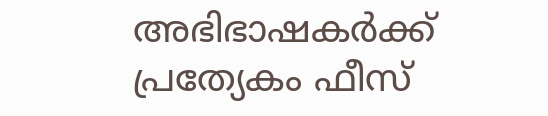അഭിഭാഷകർക്ക് പ്രത്യേകം ഫീസ്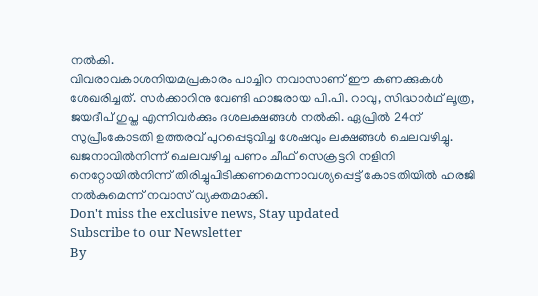നൽകി.
വിവരാവകാശനിയമപ്രകാരം പാച്ചിറ നവാസാണ് ഈ കണക്കുകൾ ശേഖരിച്ചത്. സർക്കാറിനു വേണ്ടി ഹാജരായ പി.പി. റാവു, സിദ്ധാർഥ് ലൂത്ര, ജയദീപ് ഗുപ്ത എന്നിവർക്കും ദശലക്ഷങ്ങൾ നൽകി. ഏപ്രിൽ 24ന് സുപ്രീംകോടതി ഉത്തരവ് പുറപ്പെടുവിച്ച ശേഷവും ലക്ഷങ്ങൾ ചെലവഴിച്ചു.
ഖജനാവിൽനിന്ന് ചെലവഴിച്ച പണം ചീഫ് സെക്രട്ടറി നളിനി നെറ്റോയിൽനിന്ന് തിരിച്ചുപിടിക്കണമെന്നാവശ്യപ്പെട്ട് കോടതിയിൽ ഹരജി നൽകുമെന്ന് നവാസ് വ്യക്തമാക്കി.
Don't miss the exclusive news, Stay updated
Subscribe to our Newsletter
By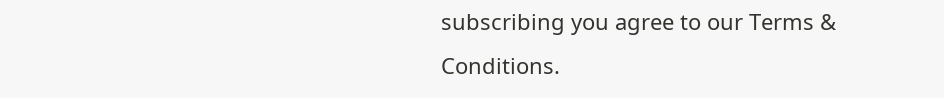subscribing you agree to our Terms & Conditions.